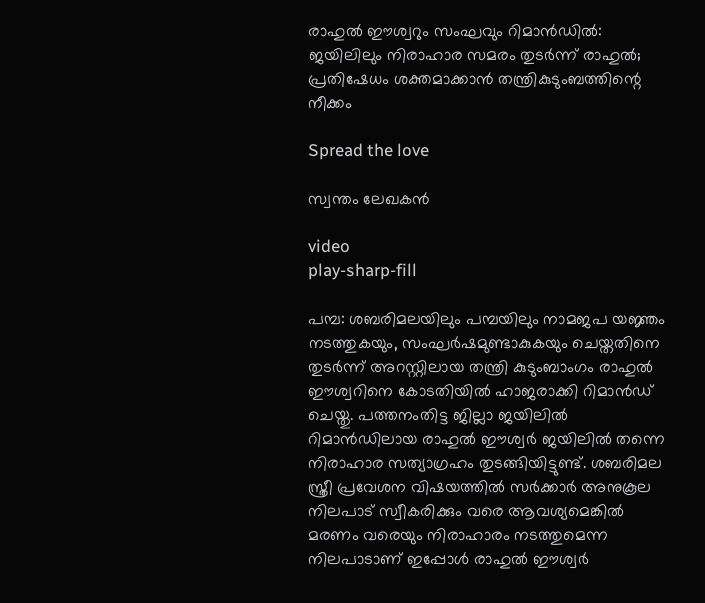രാഹുൽ ഈശ്വറും സംഘവും റിമാൻഡിൽ: ജയിലിലും നിരാഹാര സമരം തുടർന്ന് രാഹുൽ; പ്രതിഷേധം ശക്തമാക്കാൻ തന്ത്രികുടുംബത്തിന്റെ നീക്കം

Spread the love

സ്വന്തം ലേഖകൻ

video
play-sharp-fill

പമ്പ: ശബരിമലയിലും പമ്പയിലും നാമജപ യജ്ഞം നടത്തുകയും, സംഘർഷമുണ്ടാകുകയും ചെയ്തതിനെ തുടർന്ന് അറസ്റ്റിലായ തന്ത്രി കുടുംബാംഗം രാഹുൽ ഈശ്വറിനെ കോടതിയിൽ ഹാജരാക്കി റിമാൻഡ് ചെയ്തു. പത്തനംതിട്ട ജില്ലാ ജയിലിൽ റിമാൻഡിലായ രാഹുൽ ഈശ്വർ ജയിലിൽ തന്നെ നിരാഹാര സത്യാഗ്രഹം തുടങ്ങിയിട്ടുണ്ട്. ശബരിമല സ്ത്രീ പ്രവേശന വിഷയത്തിൽ സർക്കാർ അനുകൂല നിലപാട് സ്വീകരിക്കും വരെ ആവശ്യമെങ്കിൽ മരണം വരെയും നിരാഹാരം നടത്തുമെന്ന നിലപാടാണ് ഇപ്പോൾ രാഹുൽ ഈശ്വർ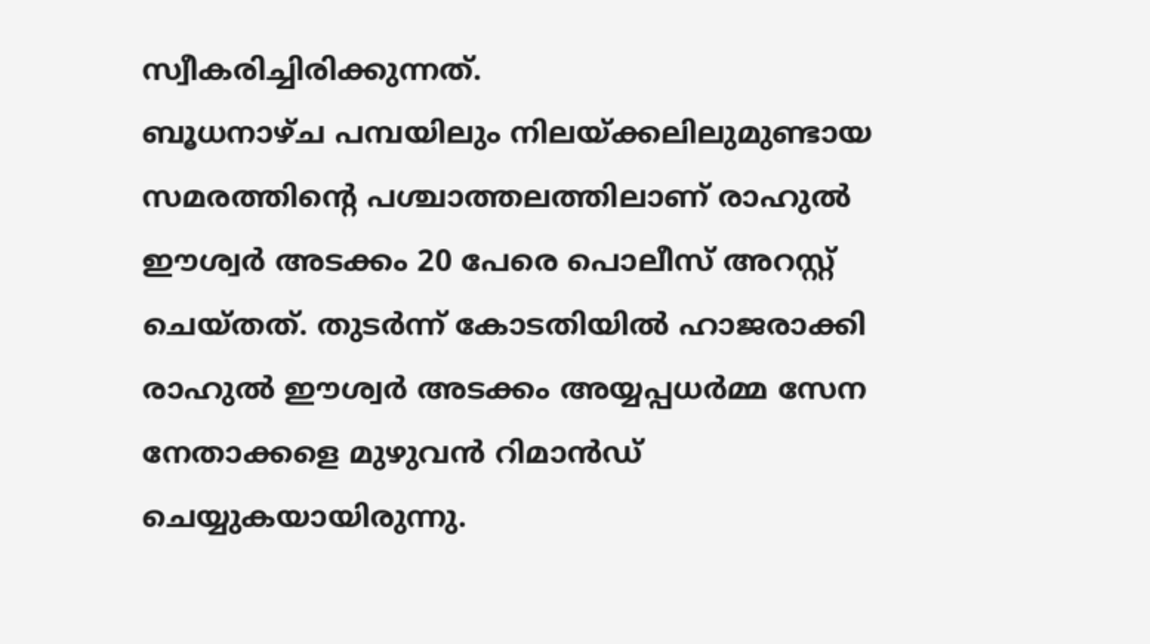സ്വീകരിച്ചിരിക്കുന്നത്.
ബൂധനാഴ്ച പമ്പയിലും നിലയ്ക്കലിലുമുണ്ടായ സമരത്തിന്റെ പശ്ചാത്തലത്തിലാണ് രാഹുൽ ഈശ്വർ അടക്കം 20 പേരെ പൊലീസ് അറസ്റ്റ് ചെയ്തത്. തുടർന്ന് കോടതിയിൽ ഹാജരാക്കി രാഹുൽ ഈശ്വർ അടക്കം അയ്യപ്പധർമ്മ സേന നേതാക്കളെ മുഴുവൻ റിമാൻഡ് ചെയ്യുകയായിരുന്നു.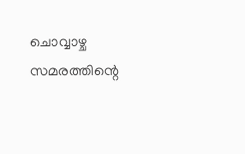ചൊവ്വാഴ്ച സമരത്തിന്റെ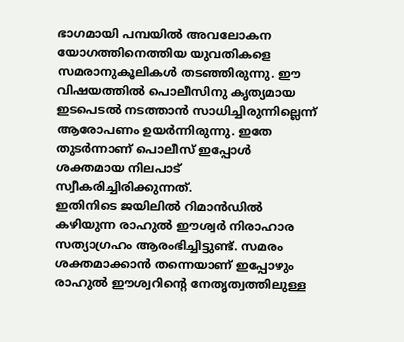ഭാഗമായി പമ്പയിൽ അവലോകന യോഗത്തിനെത്തിയ യുവതികളെ സമരാനുകൂലികൾ തടഞ്ഞിരുന്നു. ഈ വിഷയത്തിൽ പൊലീസിനു കൃത്യമായ ഇടപെടൽ നടത്താൻ സാധിച്ചിരുന്നില്ലെന്ന് ആരോപണം ഉയർന്നിരുന്നു. ഇതേ തുടർന്നാണ് പൊലീസ് ഇപ്പോൾ ശക്തമായ നിലപാട് സ്വീകരിച്ചിരിക്കുന്നത്.
ഇതിനിടെ ജയിലിൽ റിമാൻഡിൽ കഴിയുന്ന രാഹുൽ ഈശ്വർ നിരാഹാര സത്യാഗ്രഹം ആരംഭിച്ചിട്ടുണ്ട്. സമരം ശക്തമാക്കാൻ തന്നെയാണ് ഇപ്പോഴും രാഹുൽ ഈശ്വറിന്റെ നേതൃത്വത്തിലുള്ള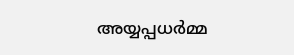അയ്യപ്പധർമ്മ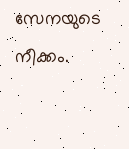സേനയുടെ നീക്കം.